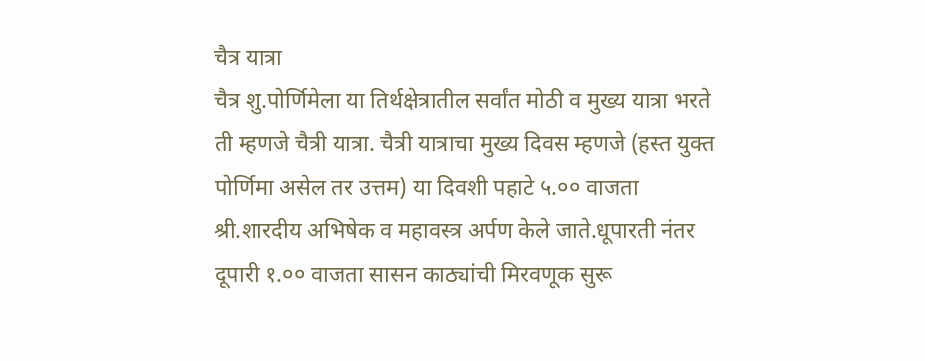चैत्र यात्रा
चैत्र शु.पोर्णिमेला या तिर्थक्षेत्रातील सर्वांत मोठी व मुख्य यात्रा भरते ती म्हणजे चैत्री यात्रा. चैत्री यात्राचा मुख्य दिवस म्हणजे (हस्त युक्त पोर्णिमा असेल तर उत्तम) या दिवशी पहाटे ५.०० वाजता श्री.शारदीय अभिषेक व महावस्त्र अर्पण केले जाते.धूपारती नंतर दूपारी १.०० वाजता सासन काठ्यांची मिरवणूक सुरू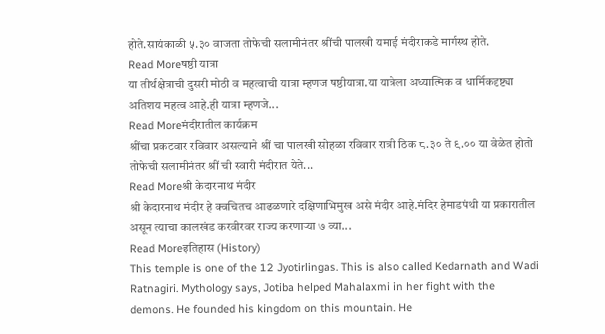होते.सायंकाळी ५.३० वाजता तोफेची सलामीनंतर श्रींची पालखी यमाई मंदीराकडे मार्गस्थ होते.
Read Moreषष्ठी यात्रा
या तीर्थक्षेत्राची दुसरी मोठी व महत्वाची यात्रा म्हणज षष्ठीयात्रा.या यात्रेला अध्यात्मिक व धार्मिकदृष्ट्या अतिशय महत्व आहे.ही यात्रा म्हणजे...
Read Moreमंदीरातील कार्यक्रम
श्रींचा प्रकटवार रविवार असल्याने श्रीं चा पालखी सोहळा रविवार रात्री ठिक ८.३० ते ९.०० या वेळेत होतो तोफेची सलामीनंतर श्रीं ची स्वारी मंदीरात येते...
Read Moreश्री केदारनाथ मंदीर
श्री केदारनाथ मंदीर हे क्वचितच आढळणारे दक्षिणाभिमुख असे मंदीर आहे.मंदिर हेमाडपंथी या प्रकारातील असून त्याचा कालखंड करवीरवर राज्य करणाऱ्या ७ व्या...
Read Moreइतिहास (History)
This temple is one of the 12 Jyotirlingas. This is also called Kedarnath and Wadi Ratnagiri. Mythology says, Jotiba helped Mahalaxmi in her fight with the demons. He founded his kingdom on this mountain. He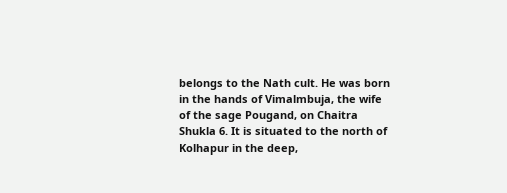belongs to the Nath cult. He was born in the hands of Vimalmbuja, the wife of the sage Pougand, on Chaitra Shukla 6. It is situated to the north of Kolhapur in the deep,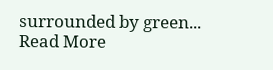surrounded by green...
Read More